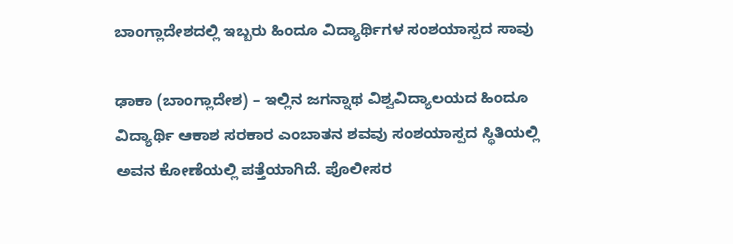ಬಾಂಗ್ಲಾದೇಶದಲ್ಲಿ ಇಬ್ಬರು ಹಿಂದೂ ವಿದ್ಯಾರ್ಥಿಗಳ ಸಂಶಯಾಸ್ಪದ ಸಾವು

ಢಾಕಾ (ಬಾಂಗ್ಲಾದೇಶ) – ಇಲ್ಲಿನ ಜಗನ್ನಾಥ ವಿಶ್ವವಿದ್ಯಾಲಯದ ಹಿಂದೂ ವಿದ್ಯಾರ್ಥಿ ಆಕಾಶ ಸರಕಾರ ಎಂಬಾತನ ಶವವು ಸಂಶಯಾಸ್ಪದ ಸ್ಥಿತಿಯಲ್ಲಿ ಅವನ ಕೋಣೆಯಲ್ಲಿ ಪತ್ತೆಯಾಗಿದೆ. ಪೊಲೀಸರ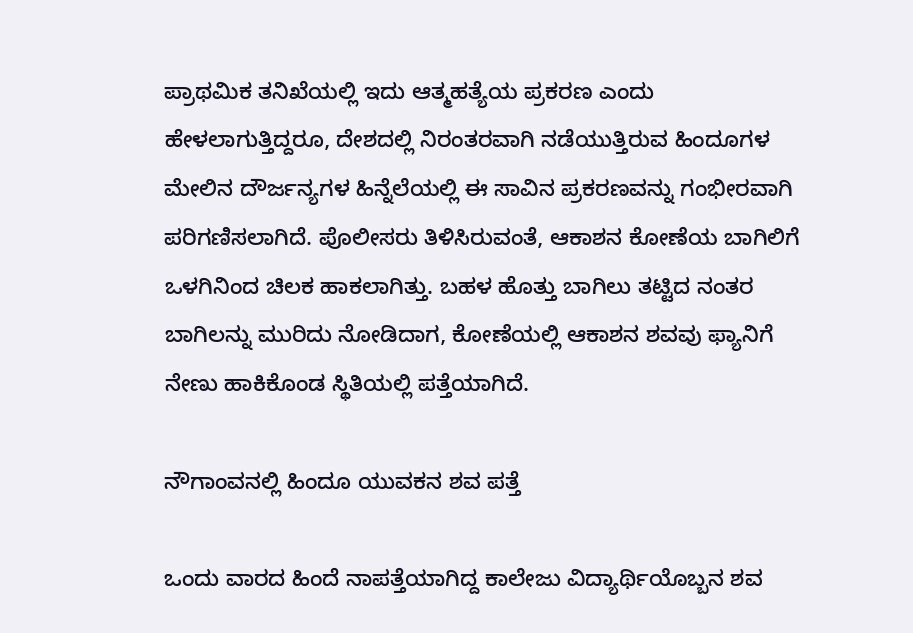ಪ್ರಾಥಮಿಕ ತನಿಖೆಯಲ್ಲಿ ಇದು ಆತ್ಮಹತ್ಯೆಯ ಪ್ರಕರಣ ಎಂದು ಹೇಳಲಾಗುತ್ತಿದ್ದರೂ, ದೇಶದಲ್ಲಿ ನಿರಂತರವಾಗಿ ನಡೆಯುತ್ತಿರುವ ಹಿಂದೂಗಳ ಮೇಲಿನ ದೌರ್ಜನ್ಯಗಳ ಹಿನ್ನೆಲೆಯಲ್ಲಿ ಈ ಸಾವಿನ ಪ್ರಕರಣವನ್ನು ಗಂಭೀರವಾಗಿ ಪರಿಗಣಿಸಲಾಗಿದೆ. ಪೊಲೀಸರು ತಿಳಿಸಿರುವಂತೆ, ಆಕಾಶನ ಕೋಣೆಯ ಬಾಗಿಲಿಗೆ ಒಳಗಿನಿಂದ ಚಿಲಕ ಹಾಕಲಾಗಿತ್ತು. ಬಹಳ ಹೊತ್ತು ಬಾಗಿಲು ತಟ್ಟಿದ ನಂತರ ಬಾಗಿಲನ್ನು ಮುರಿದು ನೋಡಿದಾಗ, ಕೋಣೆಯಲ್ಲಿ ಆಕಾಶನ ಶವವು ಫ್ಯಾನಿಗೆ ನೇಣು ಹಾಕಿಕೊಂಡ ಸ್ಥಿತಿಯಲ್ಲಿ ಪತ್ತೆಯಾಗಿದೆ.

ನೌಗಾಂವನಲ್ಲಿ ಹಿಂದೂ ಯುವಕನ ಶವ ಪತ್ತೆ

ಒಂದು ವಾರದ ಹಿಂದೆ ನಾಪತ್ತೆಯಾಗಿದ್ದ ಕಾಲೇಜು ವಿದ್ಯಾರ್ಥಿಯೊಬ್ಬನ ಶವ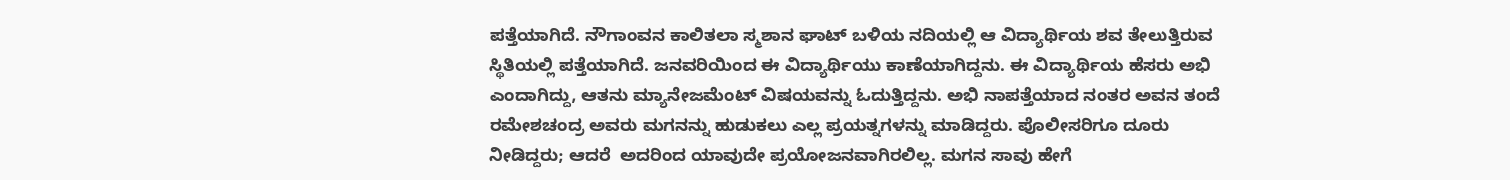ಪತ್ತೆಯಾಗಿದೆ. ನೌಗಾಂವನ ಕಾಲಿತಲಾ ಸ್ಮಶಾನ ಘಾಟ್ ಬಳಿಯ ನದಿಯಲ್ಲಿ ಆ ವಿದ್ಯಾರ್ಥಿಯ ಶವ ತೇಲುತ್ತಿರುವ ಸ್ಥಿತಿಯಲ್ಲಿ ಪತ್ತೆಯಾಗಿದೆ. ಜನವರಿಯಿಂದ ಈ ವಿದ್ಯಾರ್ಥಿಯು ಕಾಣೆಯಾಗಿದ್ದನು. ಈ ವಿದ್ಯಾರ್ಥಿಯ ಹೆಸರು ಅಭಿ ಎಂದಾಗಿದ್ದು, ಆತನು ಮ್ಯಾನೇಜಮೆಂಟ್ ವಿಷಯವನ್ನು ಓದುತ್ತಿದ್ದನು. ಅಭಿ ನಾಪತ್ತೆಯಾದ ನಂತರ ಅವನ ತಂದೆ ರಮೇಶಚಂದ್ರ ಅವರು ಮಗನನ್ನು ಹುಡುಕಲು ಎಲ್ಲ ಪ್ರಯತ್ನಗಳನ್ನು ಮಾಡಿದ್ದರು. ಪೊಲೀಸರಿಗೂ ದೂರು ನೀಡಿದ್ದರು; ಆದರೆ  ಅದರಿಂದ ಯಾವುದೇ ಪ್ರಯೋಜನವಾಗಿರಲಿಲ್ಲ. ಮಗನ ಸಾವು ಹೇಗೆ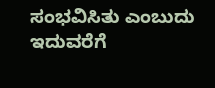ಸಂಭವಿಸಿತು ಎಂಬುದು ಇದುವರೆಗೆ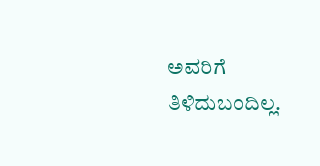ಅವರಿಗೆ ತಿಳಿದುಬಂದಿಲ್ಲ.